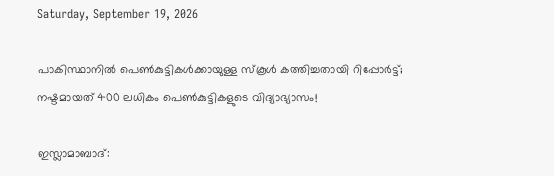Saturday, September 19, 2026

പാകിസ്ഥാനിൽ പെൺകുട്ടികൾക്കായുള്ള സ്കൂൾ കത്തിച്ചതായി റിപ്പോർട്ട്; നഷ്ടമായത് 400 ലധികം പെൺകുട്ടികളുടെ വിദ്യാഭ്യാസം!

ഇസ്ലാമാബാദ്: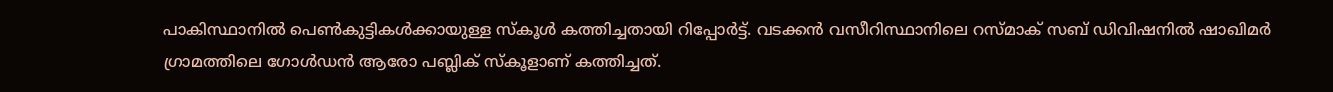പാകിസ്ഥാനിൽ പെൺകുട്ടികൾക്കായുള്ള സ്കൂൾ കത്തിച്ചതായി റിപ്പോർട്ട്. വടക്കൻ വസീറിസ്ഥാനിലെ റസ്മാക് സബ് ഡിവിഷനിൽ ഷാഖിമർ ഗ്രാമത്തിലെ ഗോൾഡൻ ആരോ പബ്ലിക് സ്കൂളാണ് കത്തിച്ചത്.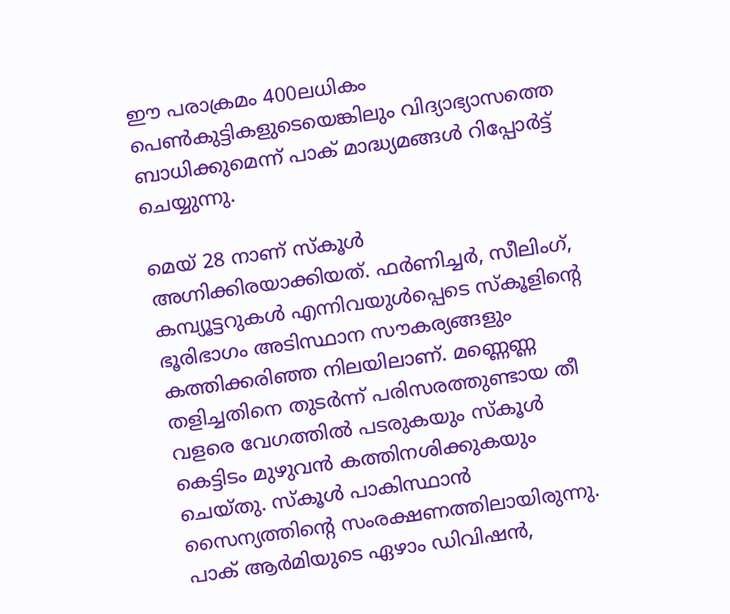ഈ പരാക്രമം 400ലധികം പെൺകുട്ടികളുടെയെങ്കിലും വിദ്യാഭ്യാസത്തെ ബാധിക്കുമെന്ന് പാക് മാദ്ധ്യമങ്ങൾ റിപ്പോർട്ട് ചെയ്യുന്നു.

മെയ് 28 നാണ് സ്കൂൾ അഗ്നിക്കിരയാക്കിയത്. ഫർണിച്ചർ, സീലിംഗ്, കമ്പ്യൂട്ടറുകൾ എന്നിവയുൾപ്പെടെ സ്കൂളിന്റെ ഭൂരിഭാഗം അടിസ്ഥാന സൗകര്യങ്ങളും കത്തിക്കരിഞ്ഞ നിലയിലാണ്. മണ്ണെണ്ണ തളിച്ചതിനെ തുടർന്ന് പരിസരത്തുണ്ടായ തീ വളരെ വേഗത്തിൽ പടരുകയും സ്കൂൾ കെട്ടിടം മുഴുവൻ കത്തിനശിക്കുകയും ചെയ്തു. സ്കൂൾ പാകിസ്ഥാൻ സൈന്യത്തിന്റെ സംരക്ഷണത്തിലായിരുന്നു. പാക് ആർമിയുടെ ഏഴാം ഡിവിഷൻ,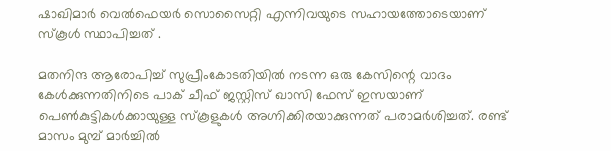ഷാഖിമാർ വെൽഫെയർ സൊസൈറ്റി എന്നിവയുടെ സഹായത്തോടെയാണ് സ്കൂൾ സ്ഥാപിച്ചത് .

മതനിന്ദ ആരോപിച്ച് സുപ്രീംകോടതിയിൽ നടന്ന ഒരു കേസിന്റെ വാദം കേൾക്കുന്നതിനിടെ പാക് ചീഫ് ജസ്റ്റിസ് ഖാസി ഫേസ് ഇസയാണ് പെൺകുട്ടികൾക്കായുള്ള സ്‌കൂളുകൾ അഗ്നിക്കിരയാക്കുന്നത് പരാമർശിച്ചത്. രണ്ട് മാസം മുമ്പ് മാർച്ചിൽ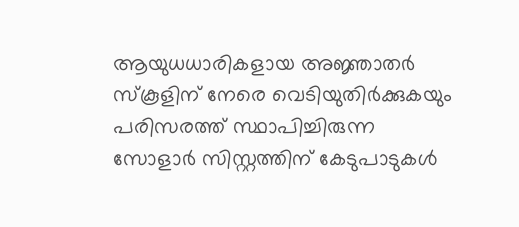ആയുധധാരികളായ അജ്ഞാതർ സ്‌കൂളിന് നേരെ വെടിയുതിർക്കുകയും പരിസരത്ത് സ്ഥാപിച്ചിരുന്ന സോളാർ സിസ്റ്റത്തിന് കേടുപാടുകൾ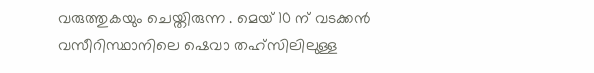വരുത്തുകയും ചെയ്തിരുന്ന . മെയ് 10 ന് വടക്കൻ വസീറിസ്ഥാനിലെ ഷെവാ തഹ്‌സിലിലുള്ള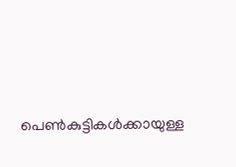പെൺകുട്ടികൾക്കായുള്ള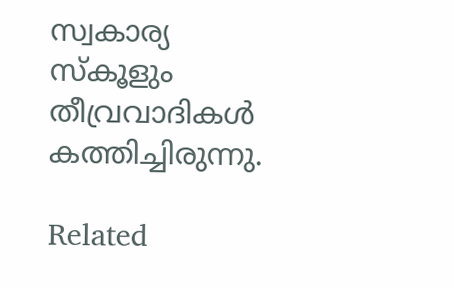സ്വകാര്യ സ്‌കൂളും തീവ്രവാദികൾ കത്തിച്ചിരുന്നു.

Related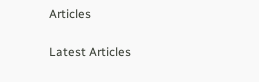Articles

Latest Articles